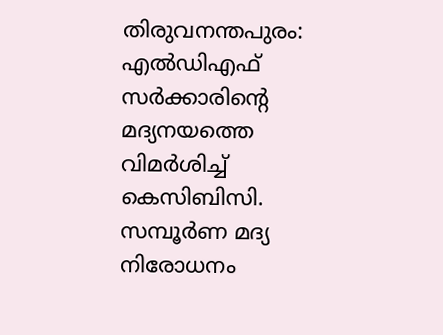തിരുവനന്തപുരം: എല്‍ഡിഎഫ് സര്‍ക്കാരിന്റെ മദ്യനയത്തെ വിമര്‍ശിച്ച് കെസിബിസി. സമ്പൂര്‍ണ മദ്യ നിരോധനം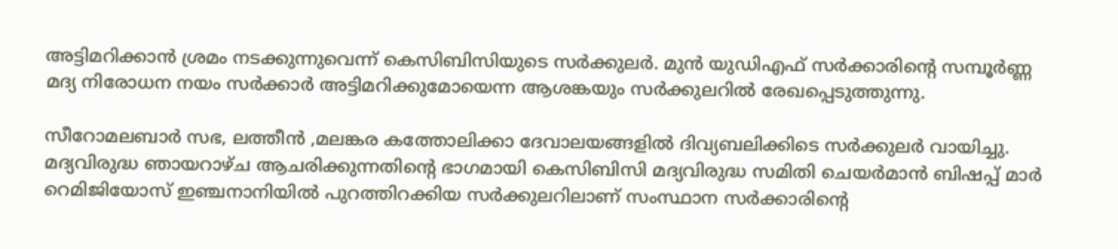അട്ടിമറിക്കാന്‍ ശ്രമം നടക്കുന്നുവെന്ന് കെസിബിസിയുടെ സര്‍ക്കുലര്‍. മുന്‍ യുഡിഎഫ് സര്‍ക്കാരിന്റെ സമ്പൂര്‍ണ്ണ മദ്യ നിരോധന നയം സര്‍ക്കാര്‍ അട്ടിമറിക്കുമോയെന്ന ആശങ്കയും സര്‍ക്കുലറില്‍ രേഖപ്പെടുത്തുന്നു.

സീറോമലബാര്‍ സഭ, ലത്തീന്‍ ,മലങ്കര കത്തോലിക്കാ ദേവാലയങ്ങളില്‍ ദിവ്യബലിക്കിടെ സര്‍ക്കുലര്‍ വായിച്ചു. മദ്യവിരുദ്ധ ഞായറാഴ്ച ആചരിക്കുന്നതിന്റെ ഭാഗമായി കെസിബിസി മദ്യവിരുദ്ധ സമിതി ചെയര്‍മാന്‍ ബിഷപ്പ് മാര്‍ റെമിജിയോസ് ഇഞ്ചനാനിയില്‍ പുറത്തിറക്കിയ സര്‍ക്കുലറിലാണ് സംസ്ഥാന സര്‍ക്കാരിന്റെ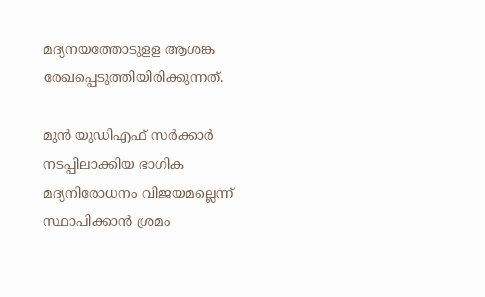മദ്യനയത്തോടുളള ആശങ്ക രേഖപ്പെടുത്തിയിരിക്കുന്നത്.

മുന്‍ യുഡിഎഫ് സര്‍ക്കാര്‍ നടപ്പിലാക്കിയ ഭാഗിക മദ്യനിരോധനം വിജയമല്ലെന്ന് സ്ഥാപിക്കാന്‍ ശ്രമം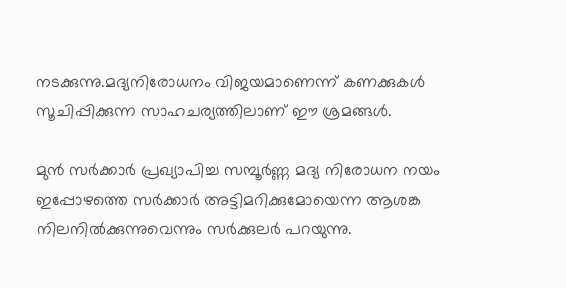നടക്കുന്നു.മദ്യനിരോധനം വിജയമാണെന്ന് കണക്കുകള്‍ സൂചിപ്പിക്കുന്ന സാഹചര്യത്തിലാണ് ഈ ശ്രമങ്ങള്‍.

മുന്‍ സര്‍ക്കാര്‍ പ്രഖ്യാപിച്ച സമ്പൂര്‍ണ്ണ മദ്യ നിരോധന നയം ഇപ്പോഴത്തെ സര്‍ക്കാര്‍ അട്ടിമറിക്കുമോയെന്ന ആശങ്ക നിലനില്‍ക്കുന്നുവെന്നും സര്‍ക്കുലര്‍ പറയുന്നു.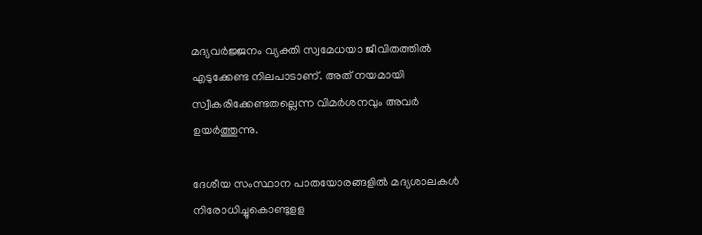മദ്യവര്‍ജ്ജനം വ്യക്തി സ്വമേധയാ ജീവിതത്തില്‍ എടുക്കേണ്ട നിലപാടാണ്. അത് നയമായി സ്വീകരിക്കേണ്ടതല്ലെന്ന വിമര്‍ശനവും അവര്‍ ഉയര്‍ത്തുന്നു.

ദേശീയ സംസ്ഥാന പാതയോരങ്ങളില്‍ മദ്യശാലകള്‍ നിരോധിച്ചുകൊണ്ടുളള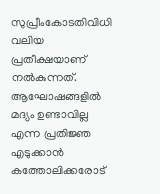സുപ്രീംകോടതിവിധി വലിയ പ്രതീക്ഷയാണ് നല്‍കുന്നത്. ആഘോഷങ്ങളില്‍ മദ്യം ഉണ്ടാവില്ല എന്ന പ്രതിജ്ഞ എടുക്കാന്‍ കത്തോലിക്കരോട്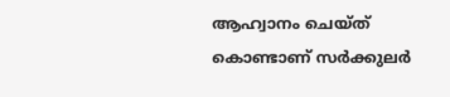ആഹ്വാനം ചെയ്ത് കൊണ്ടാണ് സര്‍ക്കുലര്‍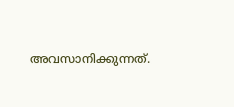അവസാനിക്കുന്നത്.